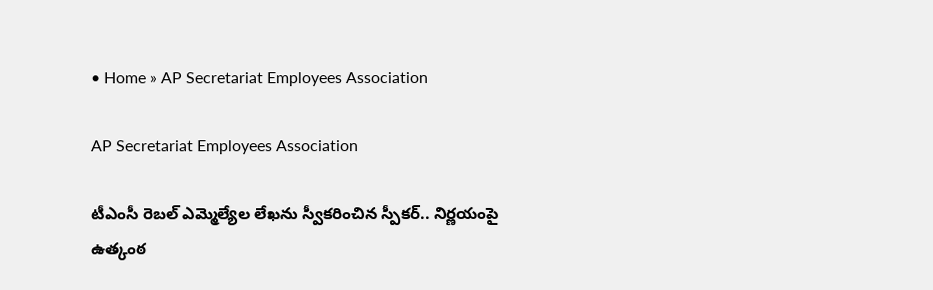• Home » AP Secretariat Employees Association

AP Secretariat Employees Association

టీఎంసీ రెబల్ ఎమ్మెల్యేల లేఖను స్వీకరించిన స్పీకర్.. నిర్ణయంపై ఉత్కంఠ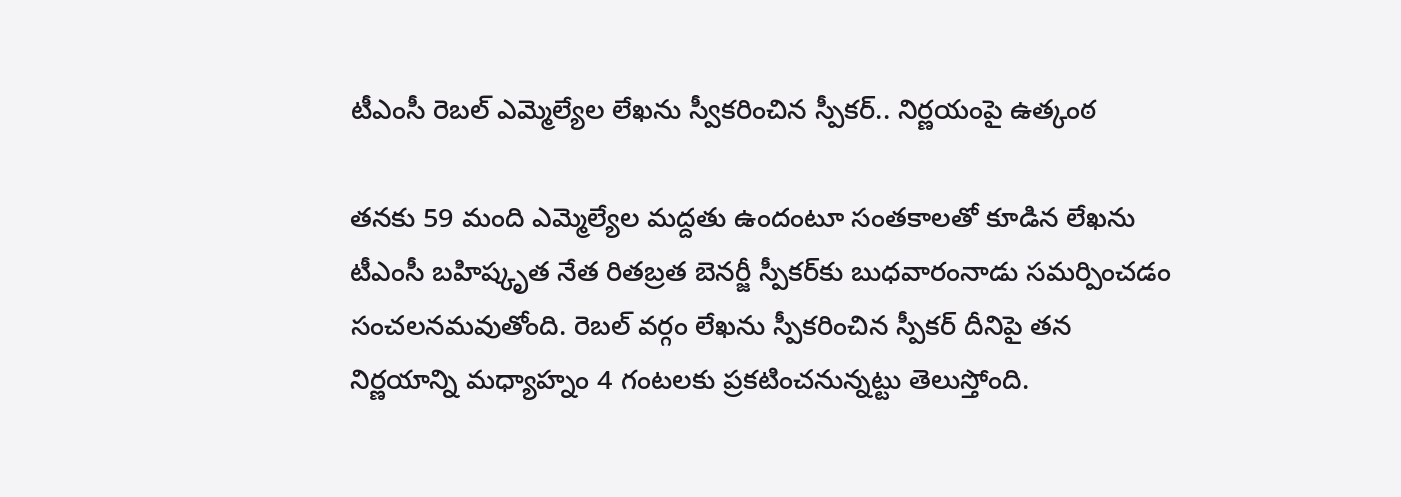టీఎంసీ రెబల్ ఎమ్మెల్యేల లేఖను స్వీకరించిన స్పీకర్.. నిర్ణయంపై ఉత్కంఠ

తనకు 59 మంది ఎమ్మెల్యేల మద్దతు ఉందంటూ సంతకాలతో కూడిన లేఖను టీఎంసీ బహిష్కృత నేత రితబ్రత బెనర్జీ స్పీకర్‌కు బుధవారంనాడు సమర్పించడం సంచలనమవుతోంది. రెబల్ వర్గం లేఖను స్పీకరించిన స్పీకర్ దీనిపై తన నిర్ణయాన్ని మధ్యాహ్నం 4 గంటలకు ప్రకటించనున్నట్టు తెలుస్తోంది.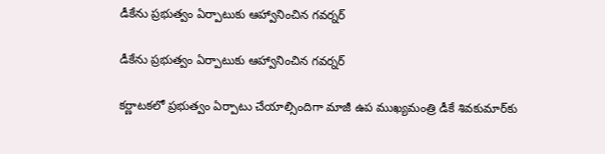డీకేను ప్రభుత్వం ఏర్పాటుకు ఆహ్వానించిన గవర్నర్

డీకేను ప్రభుత్వం ఏర్పాటుకు ఆహ్వానించిన గవర్నర్

కర్ణాటకలో ప్రభుత్వం ఏర్పాటు చేయాల్సిందిగా మాజీ ఉప ముఖ్యమంత్రి డీకే శివకుమార్‌‌కు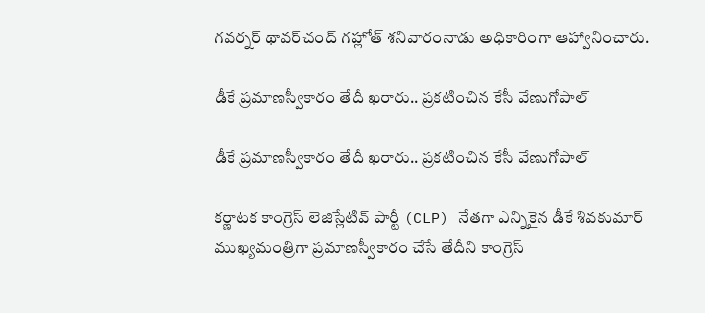గవర్నర్ థావర్‌చంద్ గహ్లోత్ శనివారంనాడు అధికారింగా ఆహ్వానించారు.

డీకే ప్రమాణస్వీకారం తేదీ ఖరారు.. ప్రకటించిన కేసీ వేణుగోపాల్

డీకే ప్రమాణస్వీకారం తేదీ ఖరారు.. ప్రకటించిన కేసీ వేణుగోపాల్

కర్ణాటక కాంగ్రెస్ లెజిస్లేటివ్ పార్టీ (CLP) నేతగా ఎన్నికైన డీకే శివకుమార్ ముఖ్యమంత్రిగా ప్రమాణస్వీకారం చేసే తేదీని కాంగ్రెస్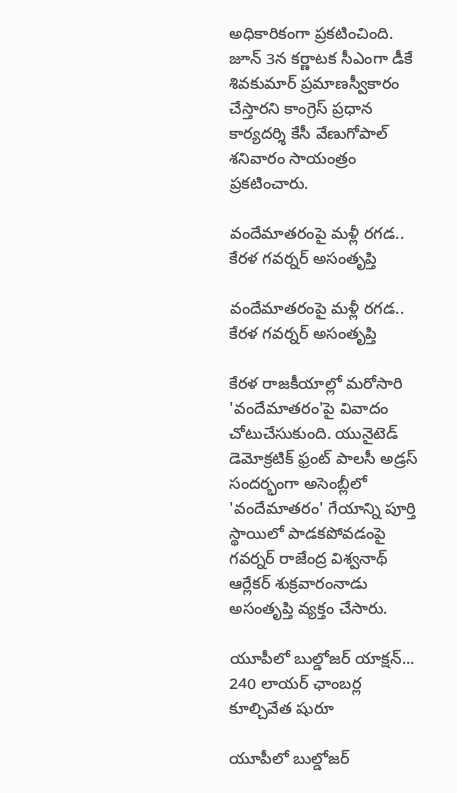అధికారికంగా ప్రకటించింది. జూన్ 3న కర్ణాటక సీఎంగా డీకే శివకుమార్ ప్రమాణస్వీకారం చేస్తారని కాంగ్రెస్ ప్రధాన కార్యదర్శి కేసీ వేణుగోపాల్ శనివారం సాయంత్రం ప్రకటించారు.

వందేమాతరంపై మళ్లీ రగడ..  కేరళ గవర్నర్ అసంతృప్తి

వందేమాతరంపై మళ్లీ రగడ.. కేరళ గవర్నర్ అసంతృప్తి

కేరళ రాజకీయాల్లో మరోసారి 'వందేమాతరం'పై వివాదం చోటుచేసుకుంది. యునైటెడ్ డెమోక్రటిక్ ఫ్రంట్ పాలసీ అడ్రస్‌‌ సందర్భంగా అసెంబ్లీలో 'వందేమాతరం' గేయాన్ని పూర్తి స్థాయిలో పాడకపోవడంపై గవర్నర్ రాజేంద్ర విశ్వనాథ్ ఆర్లేకర్ శుక్రవారంనాడు అసంతృప్తి వ్యక్తం చేసారు.

యూపీలో బుల్డోజర్ యాక్షన్... 240 లాయర్ ఛాంబర్ల కూల్చివేత షురూ

యూపీలో బుల్డోజర్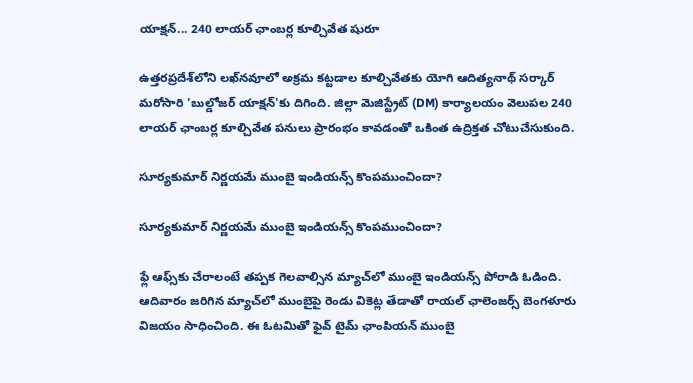యాక్షన్... 240 లాయర్ ఛాంబర్ల కూల్చివేత షురూ

ఉత్తరప్రదేశ్‌లోని లఖ్‌నవూలో అక్రమ కట్టడాల కూల్చివేతకు యోగి ఆదిత్యనాథ్ సర్కార్ మరోసారి 'బుల్డోజర్ యాక్షన్'కు దిగింది. జిల్లా మెజిస్ట్రేట్ (DM) కార్యాలయం వెలుపల 240 లాయర్ ఛాంబర్ల కూల్చివేత పనులు ప్రారంభం కావడంతో ఒకింత ఉద్రిక్తత చోటుచేసుకుంది.

సూర్యకుమార్‌ నిర్ణయమే ముంబై ఇండియన్స్ కొంపముంచిందా?

సూర్యకుమార్‌ నిర్ణయమే ముంబై ఇండియన్స్ కొంపముంచిందా?

ఫ్లే ఆఫ్స్‌కు చేరాలంటే తప్పక గెలవాల్సిన మ్యాచ్‌లో ముంబై ఇండియన్స్ పోరాడి ఓడింది. ఆదివారం జరిగిన మ్యాచ్‌లో ముంబైపై రెండు వికెట్ల తేడాతో రాయల్ ఛాలెంజర్స్ బెంగళూరు విజయం సాధించింది. ఈ ఓటమితో ఫైవ్‌ టైమ్‌ ఛాంపియన్‌ ముంబై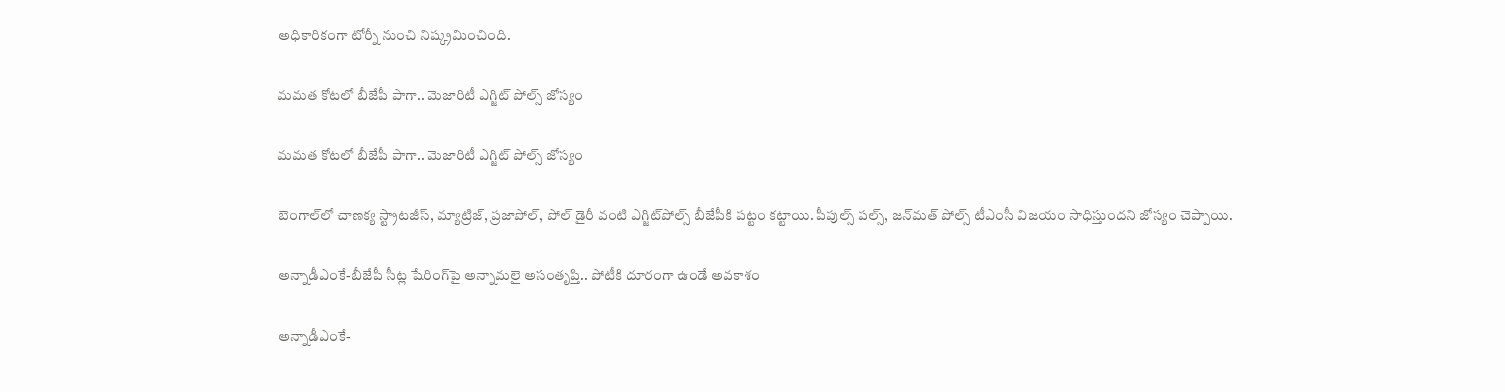అధికారికంగా టోర్నీ నుంచి నిష్క్రమించింది.

మమత కోటలో బీజేపీ పాగా.. మెజారిటీ ఎగ్జిట్ పోల్స్ జోస్యం

మమత కోటలో బీజేపీ పాగా.. మెజారిటీ ఎగ్జిట్ పోల్స్ జోస్యం

బెంగాల్‌లో చాణక్య స్ట్రాటజీస్, మ్యాట్రిజ్, ప్రజాపోల్, పోల్ డైరీ వంటి ఎగ్జిట్‌పోల్స్ బీజేపీకి పట్టం కట్టాయి. పీపుల్స్ పల్స్, జన్‌మత్ పోల్స్ టీఎంసీ విజయం సాధిస్తుందని జోస్యం చెప్పాయి.

అన్నాడీఎంకే-బీజేపీ సీట్ల షేరింగ్‌పై అన్నామలై అసంతృప్తి.. పోటీకి దూరంగా ఉండే అవకాశం

అన్నాడీఎంకే-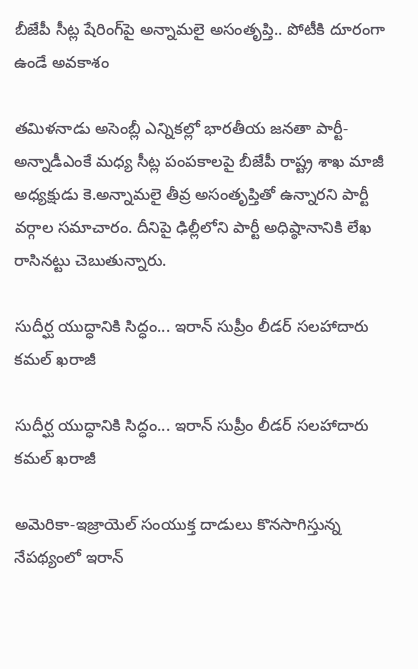బీజేపీ సీట్ల షేరింగ్‌పై అన్నామలై అసంతృప్తి.. పోటీకి దూరంగా ఉండే అవకాశం

తమిళనాడు అసెంబ్లీ ఎన్నికల్లో భారతీయ జనతా పార్టీ-అన్నాడీఎంకే మధ్య సీట్ల పంపకాలపై బీజేపీ రాష్ట్ర శాఖ మాజీ అధ్యక్షుడు కె.అన్నామలై తీవ్ర అసంతృప్తితో ఉన్నారని పార్టీ వర్గాల సమాచారం. దీనిపై ఢిల్లీలోని పార్టీ అధిష్ఠానానికి లేఖ రాసినట్టు చెబుతున్నారు.

సుదీర్ఘ యుద్ధానికి సిద్ధం... ఇరాన్ సుప్రీం లీడర్ సలహాదారు కమల్ ఖరాజీ

సుదీర్ఘ యుద్ధానికి సిద్ధం... ఇరాన్ సుప్రీం లీడర్ సలహాదారు కమల్ ఖరాజీ

అమెరికా-ఇజ్రాయెల్ సంయుక్త దాడులు కొనసాగిస్తున్న నేపథ్యంలో ఇరాన్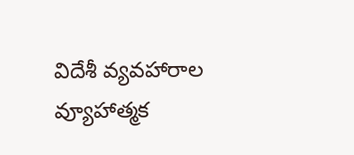విదేశీ వ్యవహారాల వ్యూహాత్మక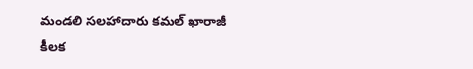మండలి సలహాదారు కమల్ ఖారాజీ కీలక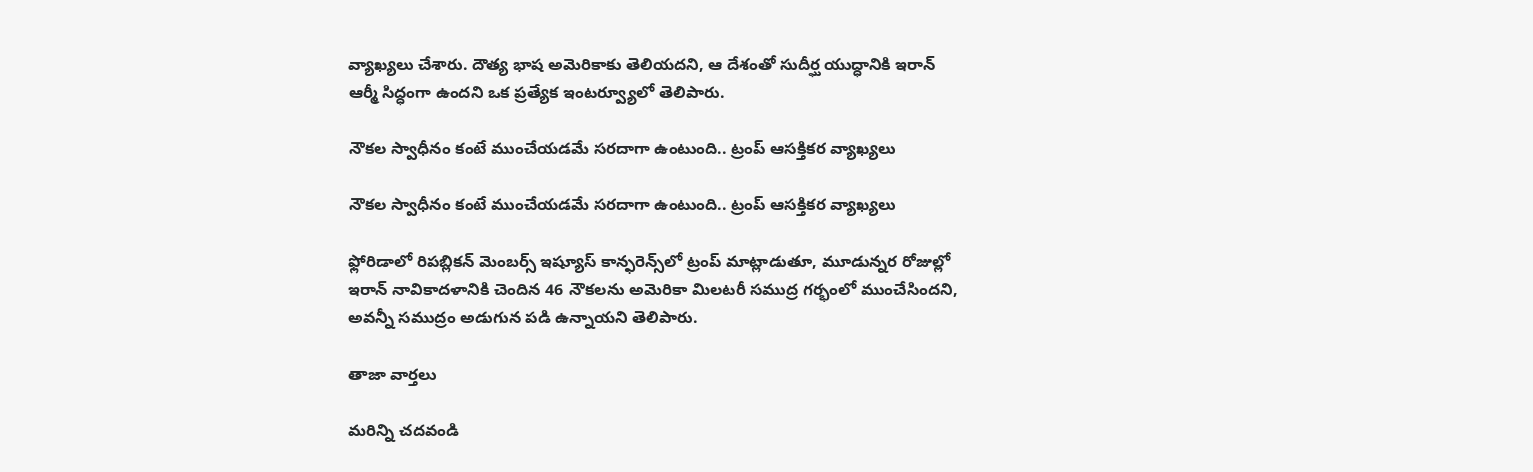వ్యాఖ్యలు చేశారు. దౌత్య భాష అమెరికాకు తెలియదని, ఆ దేశంతో సుదీర్ఘ యుద్ధానికి ఇరాన్ ఆర్మీ సిద్ధంగా ఉందని ఒక ప్రత్యేక ఇంటర్వ్యూలో తెలిపారు.

నౌకల స్వాధీనం కంటే ముంచేయడమే సరదాగా ఉంటుంది.. ట్రంప్ ఆసక్తికర వ్యాఖ్యలు

నౌకల స్వాధీనం కంటే ముంచేయడమే సరదాగా ఉంటుంది.. ట్రంప్ ఆసక్తికర వ్యాఖ్యలు

ఫ్లోరిడాలో రిపబ్లికన్ మెంబర్స్ ఇష్యూస్ కాన్ఫరెన్స్‌లో ట్రంప్ మాట్లాడుతూ, మూడున్నర రోజుల్లో ఇరాన్ నావికాదళానికి చెందిన 46 నౌకలను అమెరికా మిలటరీ సముద్ర గర్భంలో ముంచేసిందని, అవన్నీ సముద్రం అడుగున పడి ఉన్నాయని తెలిపారు.

తాజా వార్తలు

మరిన్ని చదవండి